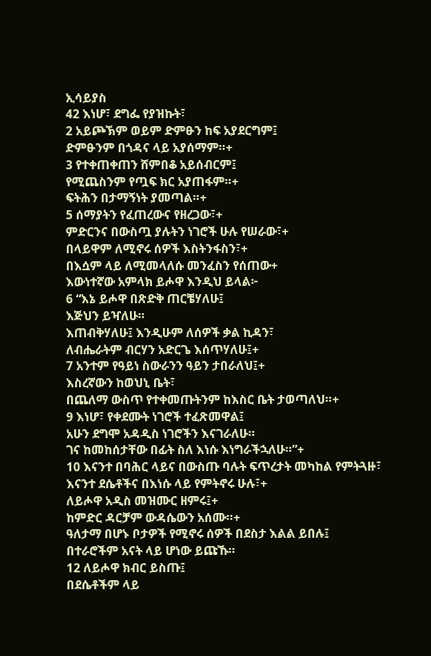ኢሳይያስ
42 እነሆ፣ ደግፌ የያዝኩት፣
2 አይጮኽም ወይም ድምፁን ከፍ አያደርግም፤
ድምፁንም በጎዳና ላይ አያሰማም።+
3 የተቀጠቀጠን ሸምበቆ አይሰብርም፤
የሚጨስንም የጧፍ ክር አያጠፋም።+
ፍትሕን በታማኝነት ያመጣል።+
5 ሰማያትን የፈጠረውና የዘረጋው፣+
ምድርንና በውስጧ ያሉትን ነገሮች ሁሉ የሠራው፣+
በላይዋም ለሚኖሩ ሰዎች እስትንፋስን፣+
በእሷም ላይ ለሚመላለሱ መንፈስን የሰጠው+
እውነተኛው አምላክ ይሖዋ እንዲህ ይላል፦
6 “እኔ ይሖዋ በጽድቅ ጠርቼሃለሁ፤
እጅህን ይዣለሁ።
እጠብቅሃለሁ፤ እንዲሁም ለሰዎች ቃል ኪዳን፣
ለብሔራትም ብርሃን አድርጌ እሰጥሃለሁ፤+
7 አንተም የዓይነ ስውራንን ዓይን ታበራለህ፤+
እስረኛውን ከወህኒ ቤት፣
በጨለማ ውስጥ የተቀመጡትንም ከእስር ቤት ታወጣለህ።+
9 እነሆ፣ የቀደሙት ነገሮች ተፈጽመዋል፤
አሁን ደግሞ አዳዲስ ነገሮችን እናገራለሁ።
ገና ከመከሰታቸው በፊት ስለ እነሱ እነግራችኋለሁ።”+
10 እናንተ በባሕር ላይና በውስጡ ባሉት ፍጥረታት መካከል የምትጓዙ፣
እናንተ ደሴቶችና በእነሱ ላይ የምትኖሩ ሁሉ፣+
ለይሖዋ አዲስ መዝሙር ዘምሩ፤+
ከምድር ዳርቻም ውዳሴውን አሰሙ።+
ዓለታማ በሆኑ ቦታዎች የሚኖሩ ሰዎች በደስታ እልል ይበሉ፤
በተራሮችም አናት ላይ ሆነው ይጩኹ።
12 ለይሖዋ ክብር ይስጡ፤
በደሴቶችም ላይ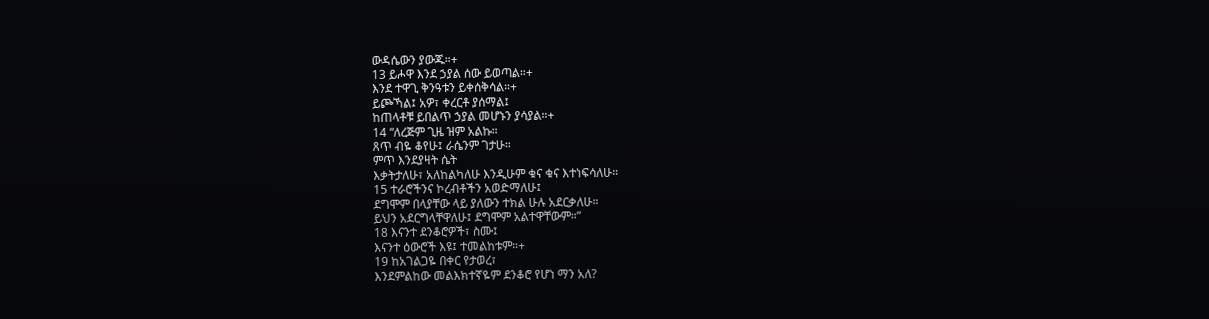ውዳሴውን ያውጁ።+
13 ይሖዋ እንደ ኃያል ሰው ይወጣል።+
እንደ ተዋጊ ቅንዓቱን ይቀሰቅሳል።+
ይጮኻል፤ አዎ፣ ቀረርቶ ያሰማል፤
ከጠላቶቹ ይበልጥ ኃያል መሆኑን ያሳያል።+
14 “ለረጅም ጊዜ ዝም አልኩ።
ጸጥ ብዬ ቆየሁ፤ ራሴንም ገታሁ።
ምጥ እንደያዛት ሴት
እቃትታለሁ፣ አለከልካለሁ እንዲሁም ቁና ቁና እተነፍሳለሁ።
15 ተራሮችንና ኮረብቶችን አወድማለሁ፤
ደግሞም በላያቸው ላይ ያለውን ተክል ሁሉ አደርቃለሁ።
ይህን አደርግላቸዋለሁ፤ ደግሞም አልተዋቸውም።”
18 እናንተ ደንቆሮዎች፣ ስሙ፤
እናንተ ዕውሮች እዩ፤ ተመልከቱም።+
19 ከአገልጋዬ በቀር የታወረ፣
እንደምልከው መልእክተኛዬም ደንቆሮ የሆነ ማን አለ?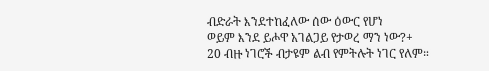ብድራት እንደተከፈለው ሰው ዕውር የሆነ
ወይም እንደ ይሖዋ አገልጋይ የታወረ ማን ነው?+
20 ብዙ ነገሮች ብታዩም ልብ የምትሉት ነገር የለም።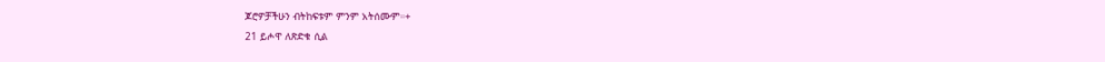ጆሮዎቻችሁን ብትከፍቱም ምንም አትሰሙም።+
21 ይሖዋ ለጽድቁ ሲል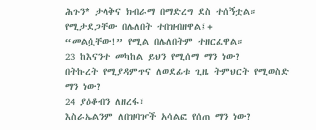ሕጉን* ታላቅና ክብራማ በማድረግ ደስ ተሰኝቷል።
የሚታደጋቸው በሌለበት ተበዝብዘዋል፤+
“መልሷቸው!” የሚል በሌለበትም ተዘርፈዋል።
23 ከእናንተ መካከል ይህን የሚሰማ ማን ነው?
በትኩረት የሚያዳምጥና ለወደፊቱ ጊዜ ትምህርት የሚወስድ ማን ነው?
24 ያዕቆብን ለዘረፋ፣
እስራኤልንም ለበዝባዦች አሳልፎ የሰጠ ማን ነው?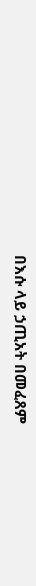በእሱ ላይ ኃጢአት በመፈጸም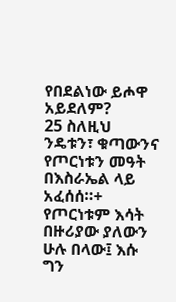የበደልነው ይሖዋ አይደለም?
25 ስለዚህ ንዴቱን፣ ቁጣውንና የጦርነቱን መዓት
በእስራኤል ላይ አፈሰሰ።+
የጦርነቱም እሳት በዙሪያው ያለውን ሁሉ በላው፤ እሱ ግን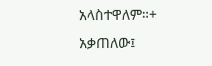አላስተዋለም።+
አቃጠለው፤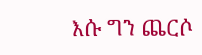እሱ ግን ጨርሶ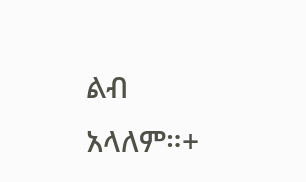ልብ አላለም።+